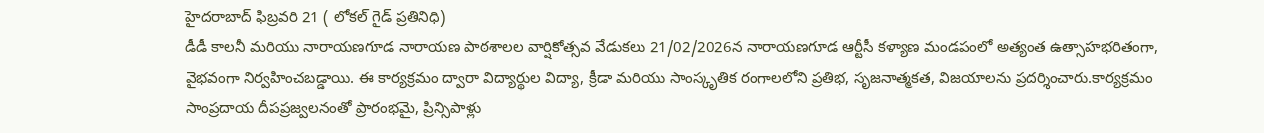హైదరాబాద్ ఫిబ్రవరి 21 ( లోకల్ గైడ్ ప్రతినిధి)
డీడీ కాలనీ మరియు నారాయణగూడ నారాయణ పాఠశాలల వార్షికోత్సవ వేడుకలు 21/02/2026న నారాయణగూడ ఆర్టీసీ కళ్యాణ మండపంలో అత్యంత ఉత్సాహభరితంగా, వైభవంగా నిర్వహించబడ్డాయి. ఈ కార్యక్రమం ద్వారా విద్యార్థుల విద్యా, క్రీడా మరియు సాంస్కృతిక రంగాలలోని ప్రతిభ, సృజనాత్మకత, విజయాలను ప్రదర్శించారు.కార్యక్రమం సాంప్రదాయ దీపప్రజ్వలనంతో ప్రారంభమై, ప్రిన్సిపాళ్లు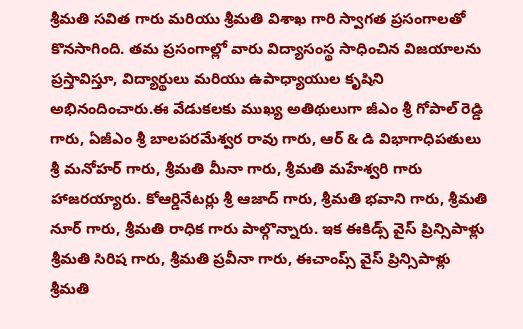శ్రీమతి సవిత గారు మరియు శ్రీమతి విశాఖ గారి స్వాగత ప్రసంగాలతో కొనసాగింది. తమ ప్రసంగాల్లో వారు విద్యాసంస్థ సాధించిన విజయాలను ప్రస్తావిస్తూ, విద్యార్థులు మరియు ఉపాధ్యాయుల కృషిని అభినందించారు.ఈ వేడుకలకు ముఖ్య అతిథులుగా జీఎం శ్రీ గోపాల్ రెడ్డి గారు, ఏజీఎం శ్రీ బాలపరమేశ్వర రావు గారు, ఆర్ & డి విభాగాధిపతులు శ్రీ మనోహర్ గారు, శ్రీమతి మీనా గారు, శ్రీమతి మహేశ్వరి గారు హాజరయ్యారు. కోఆర్డినేటర్లు శ్రీ ఆజాద్ గారు, శ్రీమతి భవాని గారు, శ్రీమతి నూర్ గారు, శ్రీమతి రాధిక గారు పాల్గొన్నారు. ఇక ఈకిడ్స్ వైస్ ప్రిన్సిపాళ్లు శ్రీమతి సిరిష గారు, శ్రీమతి ప్రవీనా గారు, ఈచాంప్స్ వైస్ ప్రిన్సిపాళ్లు శ్రీమతి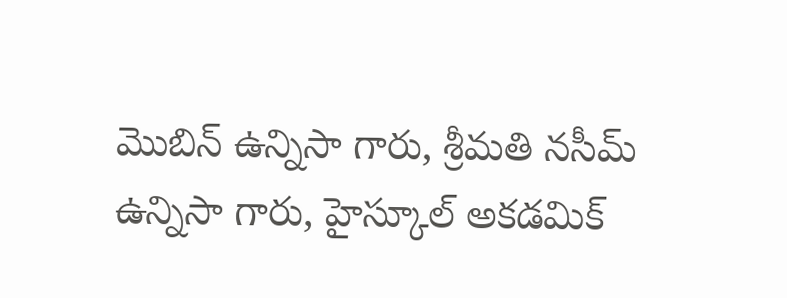మొబిన్ ఉన్నిసా గారు, శ్రీమతి నసీమ్ ఉన్నిసా గారు, హైస్కూల్ అకడమిక్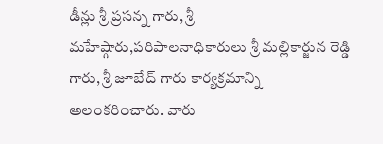డీన్లు శ్రీ ప్రసన్న గారు, శ్రీ మహేష్గారు,పరిపాలనాధికారులు శ్రీ మల్లికార్జున రెడ్డి గారు, శ్రీ జూబేద్ గారు కార్యక్రమాన్ని అలంకరించారు. వారు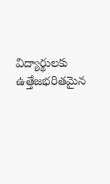విద్యార్థులకు ఉత్తేజభరితమైన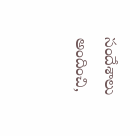సందేశాలు అందించి,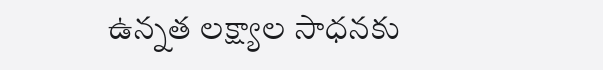ఉన్నత లక్ష్యాల సాధనకు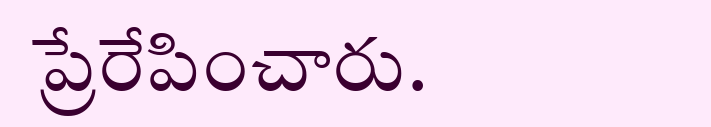ప్రేరేపించారు.